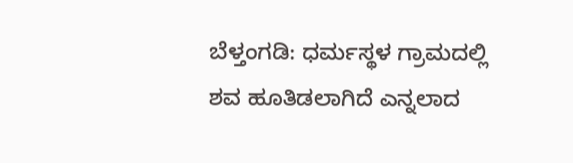ಬೆಳ್ತಂಗಡಿ: ಧರ್ಮಸ್ಥಳ ಗ್ರಾಮದಲ್ಲಿ ಶವ ಹೂತಿಡಲಾಗಿದೆ ಎನ್ನಲಾದ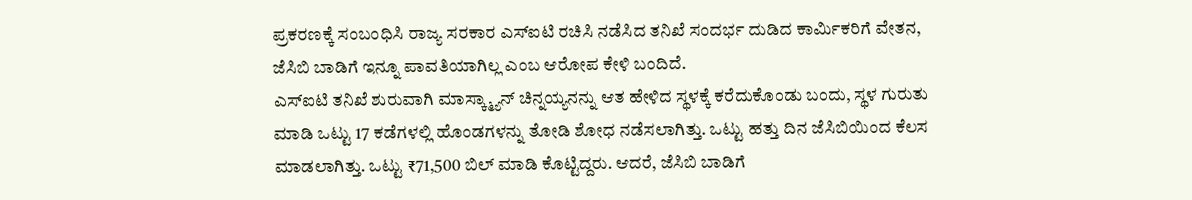ಪ್ರಕರಣಕ್ಕೆ ಸಂಬಂಧಿಸಿ ರಾಜ್ಯ ಸರಕಾರ ಎಸ್ಐಟಿ ರಚಿಸಿ ನಡೆಸಿದ ತನಿಖೆ ಸಂದರ್ಭ ದುಡಿದ ಕಾರ್ಮಿಕರಿಗೆ ವೇತನ, ಜೆಸಿಬಿ ಬಾಡಿಗೆ ಇನ್ನೂ ಪಾವತಿಯಾಗಿಲ್ಲ ಎಂಬ ಆರೋಪ ಕೇಳಿ ಬಂದಿದೆ.
ಎಸ್ಐಟಿ ತನಿಖೆ ಶುರುವಾಗಿ ಮಾಸ್ಕ್ಮ್ಯಾನ್ ಚಿನ್ನಯ್ಯನನ್ನು ಆತ ಹೇಳಿದ ಸ್ಥಳಕ್ಕೆ ಕರೆದುಕೊಂಡು ಬಂದು, ಸ್ಥಳ ಗುರುತು ಮಾಡಿ ಒಟ್ಟು 17 ಕಡೆಗಳಲ್ಲಿ ಹೊಂಡಗಳನ್ನು ತೋಡಿ ಶೋಧ ನಡೆಸಲಾಗಿತ್ತು. ಒಟ್ಟು ಹತ್ತು ದಿನ ಜೆಸಿಬಿಯಿಂದ ಕೆಲಸ ಮಾಡಲಾಗಿತ್ತು. ಒಟ್ಟು ₹71,500 ಬಿಲ್ ಮಾಡಿ ಕೊಟ್ಟಿದ್ದರು. ಆದರೆ, ಜೆಸಿಬಿ ಬಾಡಿಗೆ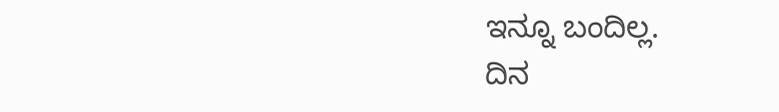ಇನ್ನೂ ಬಂದಿಲ್ಲ.
ದಿನ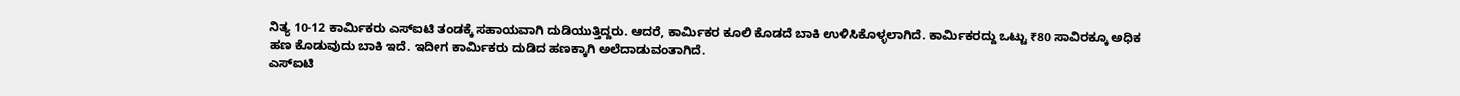ನಿತ್ಯ 10-12 ಕಾರ್ಮಿಕರು ಎಸ್ಐಟಿ ತಂಡಕ್ಕೆ ಸಹಾಯವಾಗಿ ದುಡಿಯುತ್ತಿದ್ದರು. ಆದರೆ, ಕಾರ್ಮಿಕರ ಕೂಲಿ ಕೊಡದೆ ಬಾಕಿ ಉಳಿಸಿಕೊಳ್ಳಲಾಗಿದೆ. ಕಾರ್ಮಿಕರದ್ದು ಒಟ್ಟು ₹80 ಸಾವಿರಕ್ಕೂ ಅಧಿಕ ಹಣ ಕೊಡುವುದು ಬಾಕಿ ಇದೆ. ಇದೀಗ ಕಾರ್ಮಿಕರು ದುಡಿದ ಹಣಕ್ಕಾಗಿ ಅಲೆದಾಡುವಂತಾಗಿದೆ.
ಎಸ್ಐಟಿ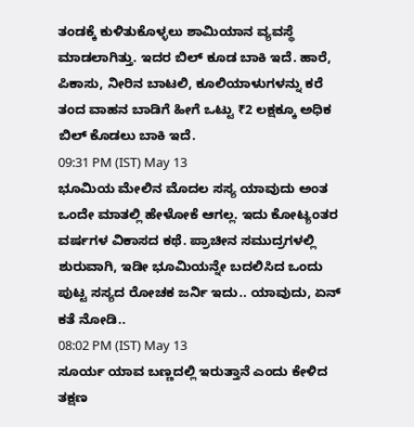ತಂಡಕ್ಕೆ ಕುಳಿತುಕೊಳ್ಳಲು ಶಾಮಿಯಾನ ವ್ಯವಸ್ಥೆ ಮಾಡಲಾಗಿತ್ತು. ಇದರ ಬಿಲ್ ಕೂಡ ಬಾಕಿ ಇದೆ. ಹಾರೆ, ಪಿಕಾಸು, ನೀರಿನ ಬಾಟಲಿ, ಕೂಲಿಯಾಳುಗಳನ್ನು ಕರೆ ತಂದ ವಾಹನ ಬಾಡಿಗೆ ಹೀಗೆ ಒಟ್ಟು ₹2 ಲಕ್ಷಕ್ಕೂ ಅಧಿಕ ಬಿಲ್ ಕೊಡಲು ಬಾಕಿ ಇದೆ.
09:31 PM (IST) May 13
ಭೂಮಿಯ ಮೇಲಿನ ಮೊದಲ ಸಸ್ಯ ಯಾವುದು ಅಂತ ಒಂದೇ ಮಾತಲ್ಲಿ ಹೇಳೋಕೆ ಆಗಲ್ಲ. ಇದು ಕೋಟ್ಯಂತರ ವರ್ಷಗಳ ವಿಕಾಸದ ಕಥೆ. ಪ್ರಾಚೀನ ಸಮುದ್ರಗಳಲ್ಲಿ ಶುರುವಾಗಿ, ಇಡೀ ಭೂಮಿಯನ್ನೇ ಬದಲಿಸಿದ ಒಂದು ಪುಟ್ಟ ಸಸ್ಯದ ರೋಚಕ ಜರ್ನಿ ಇದು.. ಯಾವುದು, ಏನ್ ಕತೆ ನೋಡಿ..
08:02 PM (IST) May 13
ಸೂರ್ಯ ಯಾವ ಬಣ್ಣದಲ್ಲಿ ಇರುತ್ತಾನೆ ಎಂದು ಕೇಳಿದ ತಕ್ಷಣ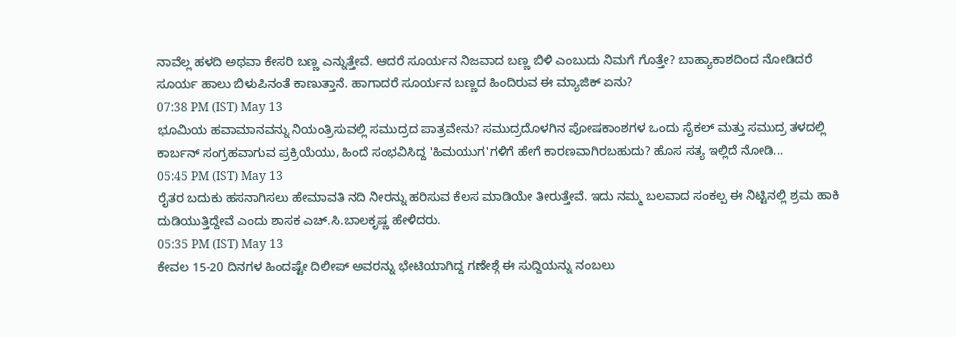ನಾವೆಲ್ಲ ಹಳದಿ ಅಥವಾ ಕೇಸರಿ ಬಣ್ಣ ಎನ್ನುತ್ತೇವೆ. ಆದರೆ ಸೂರ್ಯನ ನಿಜವಾದ ಬಣ್ಣ ಬಿಳಿ ಎಂಬುದು ನಿಮಗೆ ಗೊತ್ತೇ? ಬಾಹ್ಯಾಕಾಶದಿಂದ ನೋಡಿದರೆ ಸೂರ್ಯ ಹಾಲು ಬಿಳುಪಿನಂತೆ ಕಾಣುತ್ತಾನೆ. ಹಾಗಾದರೆ ಸೂರ್ಯನ ಬಣ್ಣದ ಹಿಂದಿರುವ ಈ ಮ್ಯಾಜಿಕ್ ಏನು?
07:38 PM (IST) May 13
ಭೂಮಿಯ ಹವಾಮಾನವನ್ನು ನಿಯಂತ್ರಿಸುವಲ್ಲಿ ಸಮುದ್ರದ ಪಾತ್ರವೇನು? ಸಮುದ್ರದೊಳಗಿನ ಪೋಷಕಾಂಶಗಳ ಒಂದು ಸೈಕಲ್ ಮತ್ತು ಸಮುದ್ರ ತಳದಲ್ಲಿ ಕಾರ್ಬನ್ ಸಂಗ್ರಹವಾಗುವ ಪ್ರಕ್ರಿಯೆಯು, ಹಿಂದೆ ಸಂಭವಿಸಿದ್ದ 'ಹಿಮಯುಗ'ಗಳಿಗೆ ಹೇಗೆ ಕಾರಣವಾಗಿರಬಹುದು? ಹೊಸ ಸತ್ಯ ಇಲ್ಲಿದೆ ನೋಡಿ...
05:45 PM (IST) May 13
ರೈತರ ಬದುಕು ಹಸನಾಗಿಸಲು ಹೇಮಾವತಿ ನದಿ ನೀರನ್ನು ಹರಿಸುವ ಕೆಲಸ ಮಾಡಿಯೇ ತೀರುತ್ತೇವೆ. ಇದು ನಮ್ಮ ಬಲವಾದ ಸಂಕಲ್ಪ ಈ ನಿಟ್ಟಿನಲ್ಲಿ ಶ್ರಮ ಹಾಕಿ ದುಡಿಯುತ್ತಿದ್ದೇವೆ ಎಂದು ಶಾಸಕ ಎಚ್.ಸಿ.ಬಾಲಕೃಷ್ಣ ಹೇಳಿದರು.
05:35 PM (IST) May 13
ಕೇವಲ 15-20 ದಿನಗಳ ಹಿಂದಷ್ಟೇ ದಿಲೀಪ್ ಅವರನ್ನು ಭೇಟಿಯಾಗಿದ್ದ ಗಣೇಶ್ಗೆ ಈ ಸುದ್ದಿಯನ್ನು ನಂಬಲು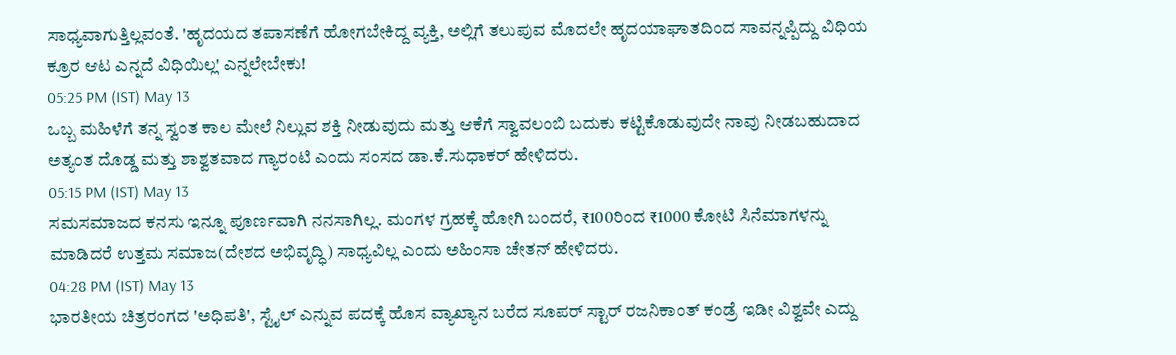ಸಾಧ್ಯವಾಗುತ್ತಿಲ್ಲವಂತೆ. 'ಹೃದಯದ ತಪಾಸಣೆಗೆ ಹೋಗಬೇಕಿದ್ದ ವ್ಯಕ್ತಿ, ಅಲ್ಲಿಗೆ ತಲುಪುವ ಮೊದಲೇ ಹೃದಯಾಘಾತದಿಂದ ಸಾವನ್ನಪ್ಪಿದ್ದು ವಿಧಿಯ ಕ್ರೂರ ಆಟ ಎನ್ನದೆ ವಿಧಿಯಿಲ್ಲ' ಎನ್ನಲೇಬೇಕು!
05:25 PM (IST) May 13
ಒಬ್ಬ ಮಹಿಳೆಗೆ ತನ್ನ ಸ್ವಂತ ಕಾಲ ಮೇಲೆ ನಿಲ್ಲುವ ಶಕ್ತಿ ನೀಡುವುದು ಮತ್ತು ಆಕೆಗೆ ಸ್ವಾವಲಂಬಿ ಬದುಕು ಕಟ್ಟಿಕೊಡುವುದೇ ನಾವು ನೀಡಬಹುದಾದ ಅತ್ಯಂತ ದೊಡ್ಡ ಮತ್ತು ಶಾಶ್ವತವಾದ ಗ್ಯಾರಂಟಿ ಎಂದು ಸಂಸದ ಡಾ.ಕೆ.ಸುಧಾಕರ್ ಹೇಳಿದರು.
05:15 PM (IST) May 13
ಸಮಸಮಾಜದ ಕನಸು ಇನ್ನೂ ಪೂರ್ಣವಾಗಿ ನನಸಾಗಿಲ್ಲ. ಮಂಗಳ ಗ್ರಹಕ್ಕೆ ಹೋಗಿ ಬಂದರೆ, ₹100ರಿಂದ ₹1000 ಕೋಟಿ ಸಿನೆಮಾಗಳನ್ನು ಮಾಡಿದರೆ ಉತ್ತಮ ಸಮಾಜ(ದೇಶದ ಅಭಿವೃದ್ಧಿ) ಸಾಧ್ಯವಿಲ್ಲ ಎಂದು ಅಹಿಂಸಾ ಚೇತನ್ ಹೇಳಿದರು.
04:28 PM (IST) May 13
ಭಾರತೀಯ ಚಿತ್ರರಂಗದ 'ಅಧಿಪತಿ', ಸ್ಟೈಲ್ ಎನ್ನುವ ಪದಕ್ಕೆ ಹೊಸ ವ್ಯಾಖ್ಯಾನ ಬರೆದ ಸೂಪರ್ ಸ್ಟಾರ್ ರಜನಿಕಾಂತ್ ಕಂಡ್ರೆ ಇಡೀ ವಿಶ್ವವೇ ಎದ್ದು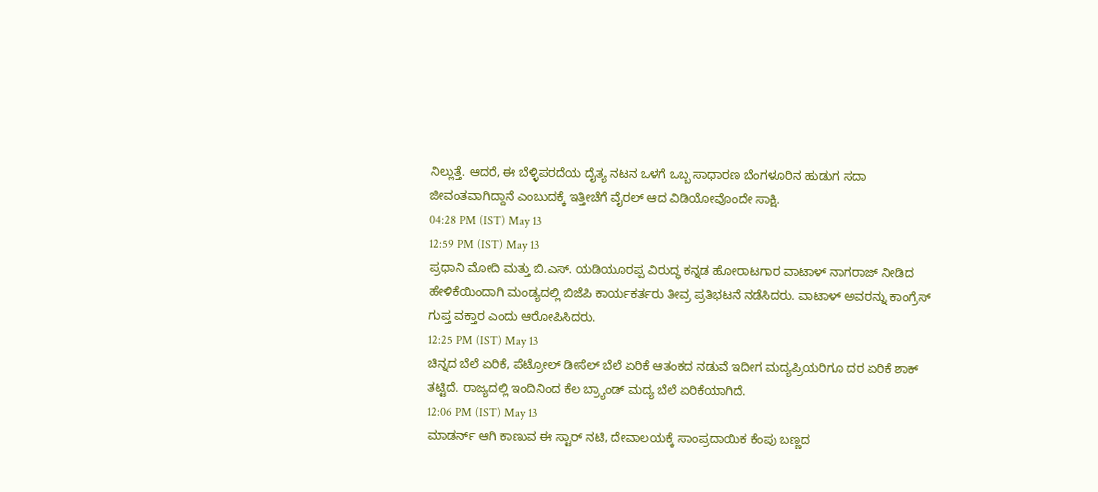ನಿಲ್ಲುತ್ತೆ. ಆದರೆ, ಈ ಬೆಳ್ಳಿಪರದೆಯ ದೈತ್ಯ ನಟನ ಒಳಗೆ ಒಬ್ಬ ಸಾಧಾರಣ ಬೆಂಗಳೂರಿನ ಹುಡುಗ ಸದಾ ಜೀವಂತವಾಗಿದ್ದಾನೆ ಎಂಬುದಕ್ಕೆ ಇತ್ತೀಚೆಗೆ ವೈರಲ್ ಆದ ವಿಡಿಯೋವೊಂದೇ ಸಾಕ್ಷಿ.
04:28 PM (IST) May 13
12:59 PM (IST) May 13
ಪ್ರಧಾನಿ ಮೋದಿ ಮತ್ತು ಬಿ.ಎಸ್. ಯಡಿಯೂರಪ್ಪ ವಿರುದ್ಧ ಕನ್ನಡ ಹೋರಾಟಗಾರ ವಾಟಾಳ್ ನಾಗರಾಜ್ ನೀಡಿದ ಹೇಳಿಕೆಯಿಂದಾಗಿ ಮಂಡ್ಯದಲ್ಲಿ ಬಿಜೆಪಿ ಕಾರ್ಯಕರ್ತರು ತೀವ್ರ ಪ್ರತಿಭಟನೆ ನಡೆಸಿದರು. ವಾಟಾಳ್ ಅವರನ್ನು ಕಾಂಗ್ರೆಸ್ ಗುಪ್ತ ವಕ್ತಾರ ಎಂದು ಆರೋಪಿಸಿದರು.
12:25 PM (IST) May 13
ಚಿನ್ನದ ಬೆಲೆ ಏರಿಕೆ, ಪೆಟ್ರೋಲ್ ಡೀಸೆಲ್ ಬೆಲೆ ಏರಿಕೆ ಆತಂಕದ ನಡುವೆ ಇದೀಗ ಮದ್ಯಪ್ರಿಯರಿಗೂ ದರ ಏರಿಕೆ ಶಾಕ್ ತಟ್ಟಿದೆ. ರಾಜ್ಯದಲ್ಲಿ ಇಂದಿನಿಂದ ಕೆಲ ಬ್ರ್ಯಾಂಡ್ ಮದ್ಯ ಬೆಲೆ ಏರಿಕೆಯಾಗಿದೆ.
12:06 PM (IST) May 13
ಮಾಡರ್ನ್ ಆಗಿ ಕಾಣುವ ಈ ಸ್ಟಾರ್ ನಟಿ, ದೇವಾಲಯಕ್ಕೆ ಸಾಂಪ್ರದಾಯಿಕ ಕೆಂಪು ಬಣ್ಣದ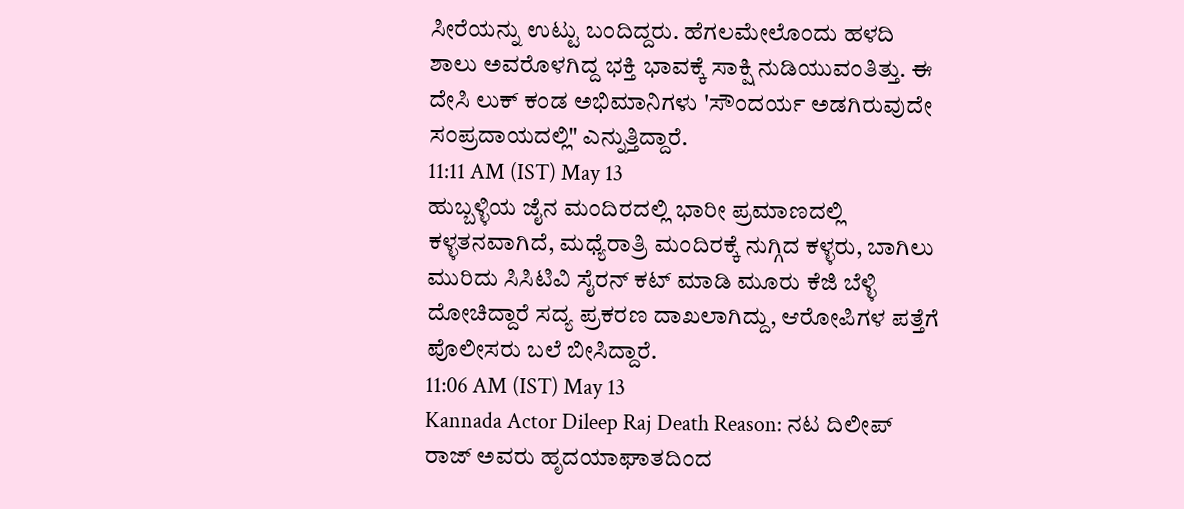ಸೀರೆಯನ್ನು ಉಟ್ಟು ಬಂದಿದ್ದರು. ಹೆಗಲಮೇಲೊಂದು ಹಳದಿ ಶಾಲು ಅವರೊಳಗಿದ್ದ ಭಕ್ತಿ ಭಾವಕ್ಕೆ ಸಾಕ್ಷಿ ನುಡಿಯುವಂತಿತ್ತು. ಈ ದೇಸಿ ಲುಕ್ ಕಂಡ ಅಭಿಮಾನಿಗಳು 'ಸೌಂದರ್ಯ ಅಡಗಿರುವುದೇ ಸಂಪ್ರದಾಯದಲ್ಲಿ" ಎನ್ನುತ್ತಿದ್ದಾರೆ.
11:11 AM (IST) May 13
ಹುಬ್ಬಳ್ಳಿಯ ಜೈನ ಮಂದಿರದಲ್ಲಿ ಭಾರೀ ಪ್ರಮಾಣದಲ್ಲಿ ಕಳ್ಳತನವಾಗಿದೆ, ಮಧ್ಯೆರಾತ್ರಿ ಮಂದಿರಕ್ಕೆ ನುಗ್ಗಿದ ಕಳ್ಳರು, ಬಾಗಿಲು ಮುರಿದು ಸಿಸಿಟಿವಿ ಸೈರನ್ ಕಟ್ ಮಾಡಿ ಮೂರು ಕೆಜಿ ಬೆಳ್ಳಿ ದೋಚಿದ್ದಾರೆ ಸದ್ಯ ಪ್ರಕರಣ ದಾಖಲಾಗಿದ್ದು, ಆರೋಪಿಗಳ ಪತ್ತೆಗೆ ಪೊಲೀಸರು ಬಲೆ ಬೀಸಿದ್ದಾರೆ.
11:06 AM (IST) May 13
Kannada Actor Dileep Raj Death Reason: ನಟ ದಿಲೀಪ್ ರಾಜ್ ಅವರು ಹೃದಯಾಘಾತದಿಂದ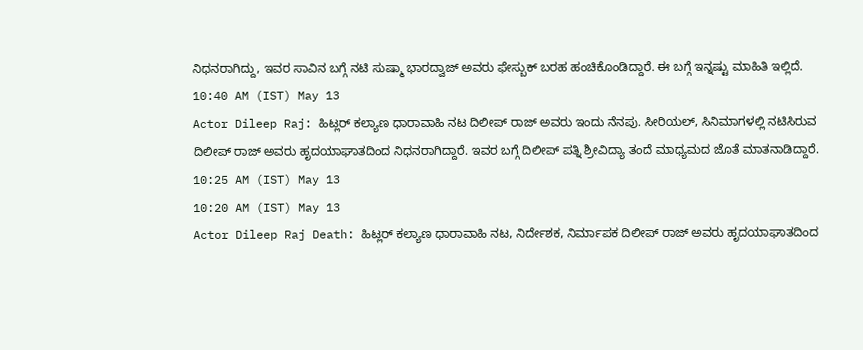ನಿಧನರಾಗಿದ್ದು, ಇವರ ಸಾವಿನ ಬಗ್ಗೆ ನಟಿ ಸುಷ್ಮಾ ಭಾರದ್ವಾಜ್ ಅವರು ಫೇಸ್ಬುಕ್ ಬರಹ ಹಂಚಿಕೊಂಡಿದ್ದಾರೆ. ಈ ಬಗ್ಗೆ ಇನ್ನಷ್ಟು ಮಾಹಿತಿ ಇಲ್ಲಿದೆ.
10:40 AM (IST) May 13
Actor Dileep Raj: ಹಿಟ್ಲರ್ ಕಲ್ಯಾಣ ಧಾರಾವಾಹಿ ನಟ ದಿಲೀಪ್ ರಾಜ್ ಅವರು ಇಂದು ನೆನಪು. ಸೀರಿಯಲ್, ಸಿನಿಮಾಗಳಲ್ಲಿ ನಟಿಸಿರುವ ದಿಲೀಪ್ ರಾಜ್ ಅವರು ಹೃದಯಾಘಾತದಿಂದ ನಿಧನರಾಗಿದ್ದಾರೆ. ಇವರ ಬಗ್ಗೆ ದಿಲೀಪ್ ಪತ್ನಿ ಶ್ರೀವಿದ್ಯಾ ತಂದೆ ಮಾಧ್ಯಮದ ಜೊತೆ ಮಾತನಾಡಿದ್ದಾರೆ.
10:25 AM (IST) May 13
10:20 AM (IST) May 13
Actor Dileep Raj Death: ಹಿಟ್ಲರ್ ಕಲ್ಯಾಣ ಧಾರಾವಾಹಿ ನಟ, ನಿರ್ದೇಶಕ, ನಿರ್ಮಾಪಕ ದಿಲೀಪ್ ರಾಜ್ ಅವರು ಹೃದಯಾಘಾತದಿಂದ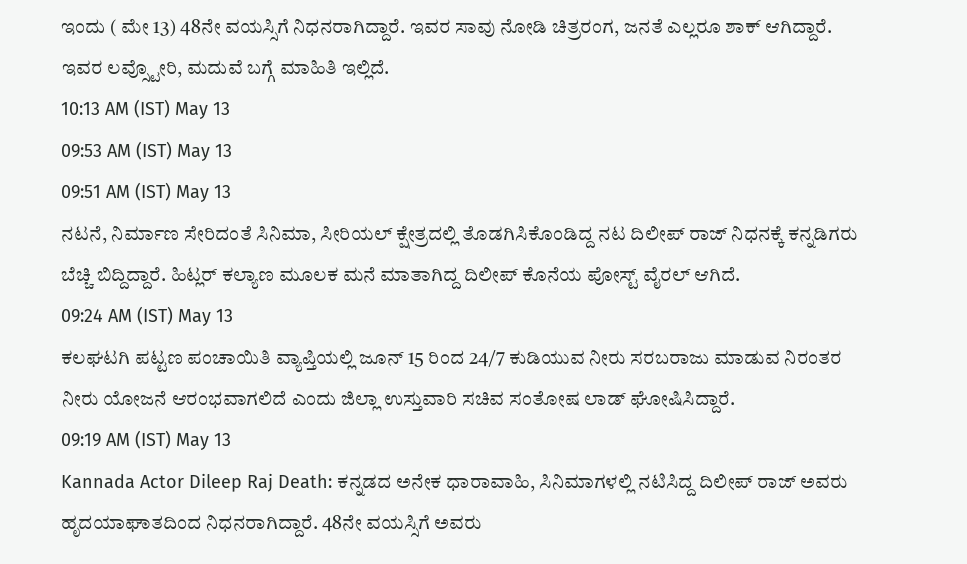ಇಂದು ( ಮೇ 13) 48ನೇ ವಯಸ್ಸಿಗೆ ನಿಧನರಾಗಿದ್ದಾರೆ. ಇವರ ಸಾವು ನೋಡಿ ಚಿತ್ರರಂಗ, ಜನತೆ ಎಲ್ಲರೂ ಶಾಕ್ ಆಗಿದ್ದಾರೆ. ಇವರ ಲವ್ಸ್ಟೋರಿ, ಮದುವೆ ಬಗ್ಗೆ ಮಾಹಿತಿ ಇಲ್ಲಿದೆ.
10:13 AM (IST) May 13
09:53 AM (IST) May 13
09:51 AM (IST) May 13
ನಟನೆ, ನಿರ್ಮಾಣ ಸೇರಿದಂತೆ ಸಿನಿಮಾ, ಸೀರಿಯಲ್ ಕ್ಷೇತ್ರದಲ್ಲಿ ತೊಡಗಿಸಿಕೊಂಡಿದ್ದ ನಟ ದಿಲೀಪ್ ರಾಜ್ ನಿಧನಕ್ಕೆ ಕನ್ನಡಿಗರು ಬೆಚ್ಚಿ ಬಿದ್ದಿದ್ದಾರೆ. ಹಿಟ್ಲರ್ ಕಲ್ಯಾಣ ಮೂಲಕ ಮನೆ ಮಾತಾಗಿದ್ದ ದಿಲೀಪ್ ಕೊನೆಯ ಪೋಸ್ಟ್ ವೈರಲ್ ಆಗಿದೆ.
09:24 AM (IST) May 13
ಕಲಘಟಗಿ ಪಟ್ಟಣ ಪಂಚಾಯಿತಿ ವ್ಯಾಪ್ತಿಯಲ್ಲಿ ಜೂನ್ 15 ರಿಂದ 24/7 ಕುಡಿಯುವ ನೀರು ಸರಬರಾಜು ಮಾಡುವ ನಿರಂತರ ನೀರು ಯೋಜನೆ ಆರಂಭವಾಗಲಿದೆ ಎಂದು ಜಿಲ್ಲಾ ಉಸ್ತುವಾರಿ ಸಚಿವ ಸಂತೋಷ ಲಾಡ್ ಘೋಷಿಸಿದ್ದಾರೆ.
09:19 AM (IST) May 13
Kannada Actor Dileep Raj Death: ಕನ್ನಡದ ಅನೇಕ ಧಾರಾವಾಹಿ, ಸಿನಿಮಾಗಳಲ್ಲಿ ನಟಿಸಿದ್ದ ದಿಲೀಪ್ ರಾಜ್ ಅವರು ಹೃದಯಾಘಾತದಿಂದ ನಿಧನರಾಗಿದ್ದಾರೆ. 48ನೇ ವಯಸ್ಸಿಗೆ ಅವರು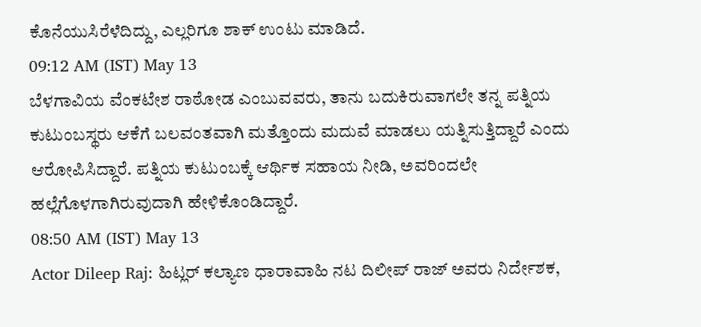ಕೊನೆಯುಸಿರೆಳೆದಿದ್ದು, ಎಲ್ಲರಿಗೂ ಶಾಕ್ ಉಂಟು ಮಾಡಿದೆ.
09:12 AM (IST) May 13
ಬೆಳಗಾವಿಯ ವೆಂಕಟೇಶ ರಾಠೋಡ ಎಂಬುವವರು, ತಾನು ಬದುಕಿರುವಾಗಲೇ ತನ್ನ ಪತ್ನಿಯ ಕುಟುಂಬಸ್ಥರು ಆಕೆಗೆ ಬಲವಂತವಾಗಿ ಮತ್ತೊಂದು ಮದುವೆ ಮಾಡಲು ಯತ್ನಿಸುತ್ತಿದ್ದಾರೆ ಎಂದು ಆರೋಪಿಸಿದ್ದಾರೆ. ಪತ್ನಿಯ ಕುಟುಂಬಕ್ಕೆ ಆರ್ಥಿಕ ಸಹಾಯ ನೀಡಿ, ಅವರಿಂದಲೇ ಹಲ್ಲೆಗೊಳಗಾಗಿರುವುದಾಗಿ ಹೇಳಿಕೊಂಡಿದ್ದಾರೆ.
08:50 AM (IST) May 13
Actor Dileep Raj: ಹಿಟ್ಲರ್ ಕಲ್ಯಾಣ ಧಾರಾವಾಹಿ ನಟ ದಿಲೀಪ್ ರಾಜ್ ಅವರು ನಿರ್ದೇಶಕ,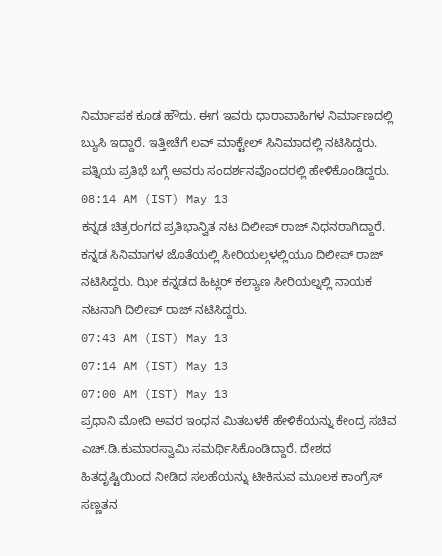ನಿರ್ಮಾಪಕ ಕೂಡ ಹೌದು. ಈಗ ಇವರು ಧಾರಾವಾಹಿಗಳ ನಿರ್ಮಾಣದಲ್ಲಿ ಬ್ಯುಸಿ ಇದ್ದಾರೆ. ಇತ್ತೀಚೆಗೆ ಲವ್ ಮಾಕ್ಟೇಲ್ ಸಿನಿಮಾದಲ್ಲಿ ನಟಿಸಿದ್ದರು. ಪತ್ನಿಯ ಪ್ರತಿಭೆ ಬಗ್ಗೆ ಅವರು ಸಂದರ್ಶನವೊಂದರಲ್ಲಿ ಹೇಳಿಕೊಂಡಿದ್ದರು.
08:14 AM (IST) May 13
ಕನ್ನಡ ಚಿತ್ರರಂಗದ ಪ್ರತಿಭಾನ್ವಿತ ನಟ ದಿಲೀಪ್ ರಾಜ್ ನಿಧನರಾಗಿದ್ದಾರೆ. ಕನ್ನಡ ಸಿನಿಮಾಗಳ ಜೊತೆಯಲ್ಲಿ ಸೀರಿಯಲ್ಗಳಲ್ಲಿಯೂ ದಿಲೀಪ್ ರಾಜ್ ನಟಿಸಿದ್ದರು. ಝೀ ಕನ್ನಡದ ಹಿಟ್ಲರ್ ಕಲ್ಯಾಣ ಸೀರಿಯಲ್ನಲ್ಲಿ ನಾಯಕ ನಟನಾಗಿ ದಿಲೀಪ್ ರಾಜ್ ನಟಿಸಿದ್ದರು.
07:43 AM (IST) May 13
07:14 AM (IST) May 13
07:00 AM (IST) May 13
ಪ್ರಧಾನಿ ಮೋದಿ ಅವರ ಇಂಧನ ಮಿತಬಳಕೆ ಹೇಳಿಕೆಯನ್ನು ಕೇಂದ್ರ ಸಚಿವ ಎಚ್.ಡಿ.ಕುಮಾರಸ್ವಾಮಿ ಸಮರ್ಥಿಸಿಕೊಂಡಿದ್ದಾರೆ. ದೇಶದ ಹಿತದೃಷ್ಟಿಯಿಂದ ನೀಡಿದ ಸಲಹೆಯನ್ನು ಟೀಕಿಸುವ ಮೂಲಕ ಕಾಂಗ್ರೆಸ್ ಸಣ್ಣತನ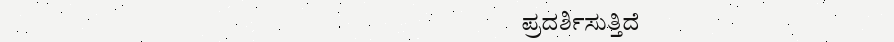ಪ್ರದರ್ಶಿಸುತ್ತಿದೆ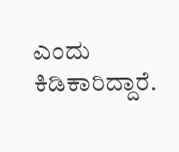ಎಂದು ಕಿಡಿಕಾರಿದ್ದಾರೆ.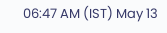06:47 AM (IST) May 13